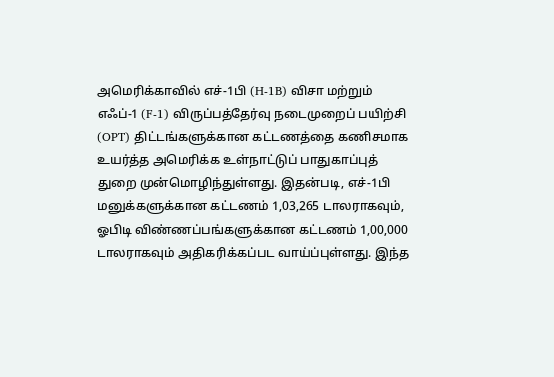அமெரிக்காவில் எச்-1பி (H-1B) விசா மற்றும் எஃப்-1 (F-1) விருப்பத்தேர்வு நடைமுறைப் பயிற்சி (OPT) திட்டங்களுக்கான கட்டணத்தை கணிசமாக உயர்த்த அமெரிக்க உள்நாட்டுப் பாதுகாப்புத் துறை முன்மொழிந்துள்ளது. இதன்படி, எச்-1பி மனுக்களுக்கான கட்டணம் 1,03,265 டாலராகவும், ஓபிடி விண்ணப்பங்களுக்கான கட்டணம் 1,00,000 டாலராகவும் அதிகரிக்கப்பட வாய்ப்புள்ளது. இந்த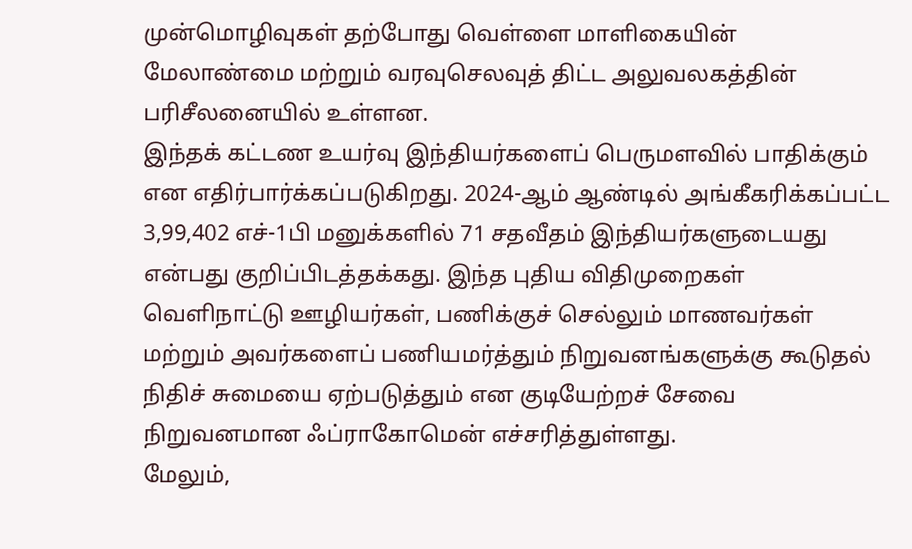முன்மொழிவுகள் தற்போது வெள்ளை மாளிகையின் மேலாண்மை மற்றும் வரவுசெலவுத் திட்ட அலுவலகத்தின் பரிசீலனையில் உள்ளன.
இந்தக் கட்டண உயர்வு இந்தியர்களைப் பெருமளவில் பாதிக்கும் என எதிர்பார்க்கப்படுகிறது. 2024-ஆம் ஆண்டில் அங்கீகரிக்கப்பட்ட 3,99,402 எச்-1பி மனுக்களில் 71 சதவீதம் இந்தியர்களுடையது என்பது குறிப்பிடத்தக்கது. இந்த புதிய விதிமுறைகள் வெளிநாட்டு ஊழியர்கள், பணிக்குச் செல்லும் மாணவர்கள் மற்றும் அவர்களைப் பணியமர்த்தும் நிறுவனங்களுக்கு கூடுதல் நிதிச் சுமையை ஏற்படுத்தும் என குடியேற்றச் சேவை நிறுவனமான ஃப்ராகோமென் எச்சரித்துள்ளது.
மேலும்,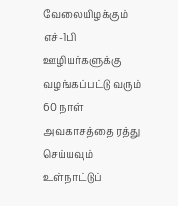வேலையிழக்கும் எச்-1பி ஊழியர்களுக்கு வழங்கப்பட்டு வரும் 60 நாள் அவகாசத்தை ரத்து செய்யவும் உள்நாட்டுப்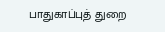பாதுகாப்புத் துறை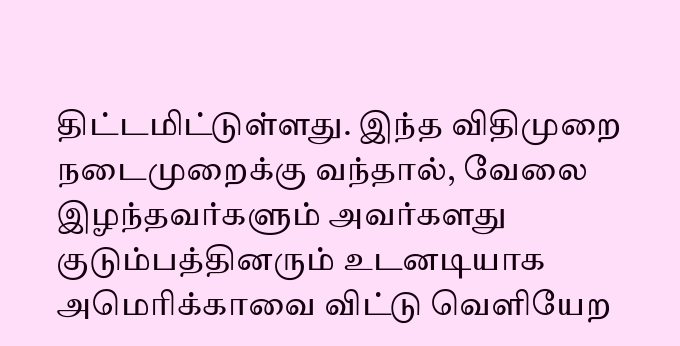திட்டமிட்டுள்ளது. இந்த விதிமுறை நடைமுறைக்கு வந்தால், வேலை இழந்தவர்களும் அவர்களது குடும்பத்தினரும் உடனடியாக அமெரிக்காவை விட்டு வெளியேற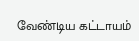வேண்டிய கட்டாயம்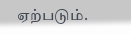ஏற்படும்.